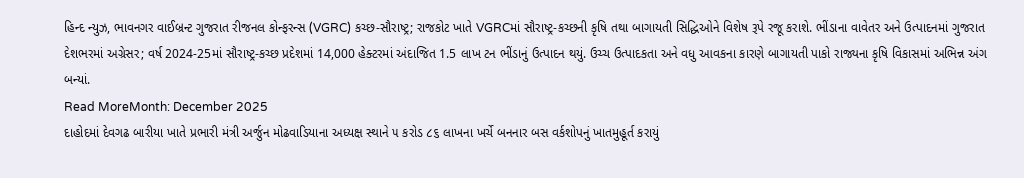હિન્દ ન્યુઝ, ભાવનગર વાઈબ્રન્ટ ગુજરાત રીજનલ કોન્ફરન્સ (VGRC) કચ્છ-સૌરાષ્ટ્ર; રાજકોટ ખાતે VGRCમાં સૌરાષ્ટ્ર-કચ્છની કૃષિ તથા બાગાયતી સિદ્ધિઓને વિશેષ રૂપે રજૂ કરાશે. ભીંડાના વાવેતર અને ઉત્પાદનમાં ગુજરાત દેશભરમાં અગ્રેસર; વર્ષ 2024-25માં સૌરાષ્ટ્ર-કચ્છ પ્રદેશમાં 14,000 હેક્ટરમાં અંદાજિત 1.5 લાખ ટન ભીંડાનું ઉત્પાદન થયું. ઉચ્ચ ઉત્પાદકતા અને વધુ આવકના કારણે બાગાયતી પાકો રાજ્યના કૃષિ વિકાસમાં અભિન્ન અંગ બન્યાં.
Read MoreMonth: December 2025
દાહોદમાં દેવગઢ બારીયા ખાતે પ્રભારી મંત્રી અર્જુન મોઢવાડિયાના અધ્યક્ષ સ્થાને ૫ કરોડ ૮૬ લાખના ખર્ચે બનનાર બસ વર્કશોપનું ખાતમુહૂર્ત કરાયું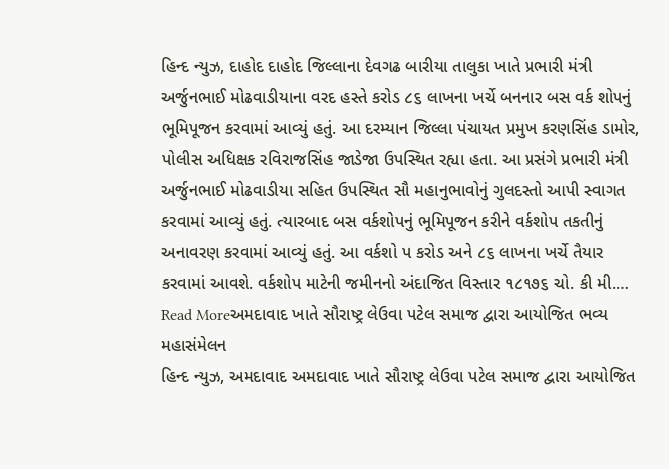હિન્દ ન્યુઝ, દાહોદ દાહોદ જિલ્લાના દેવગઢ બારીયા તાલુકા ખાતે પ્રભારી મંત્રી અર્જુનભાઈ મોઢવાડીયાના વરદ હસ્તે કરોડ ૮૬ લાખના ખર્ચે બનનાર બસ વર્ક શોપનું ભૂમિપૂજન કરવામાં આવ્યું હતું. આ દરમ્યાન જિલ્લા પંચાયત પ્રમુખ કરણસિંહ ડામોર, પોલીસ અધિક્ષક રવિરાજસિંહ જાડેજા ઉપસ્થિત રહ્યા હતા. આ પ્રસંગે પ્રભારી મંત્રી અર્જુનભાઈ મોઢવાડીયા સહિત ઉપસ્થિત સૌ મહાનુભાવોનું ગુલદસ્તો આપી સ્વાગત કરવામાં આવ્યું હતું. ત્યારબાદ બસ વર્કશોપનું ભૂમિપૂજન કરીને વર્કશોપ તકતીનું અનાવરણ કરવામાં આવ્યું હતું. આ વર્કશો પ કરોડ અને ૮૬ લાખના ખર્ચે તૈયાર કરવામાં આવશે. વર્કશોપ માટેની જમીનનો અંદાજિત વિસ્તાર ૧૮૧૭૬ ચો. કી મી.…
Read Moreઅમદાવાદ ખાતે સૌરાષ્ટ્ર લેઉવા પટેલ સમાજ દ્વારા આયોજિત ભવ્ય મહાસંમેલન
હિન્દ ન્યુઝ, અમદાવાદ અમદાવાદ ખાતે સૌરાષ્ટ્ર લેઉવા પટેલ સમાજ દ્વારા આયોજિત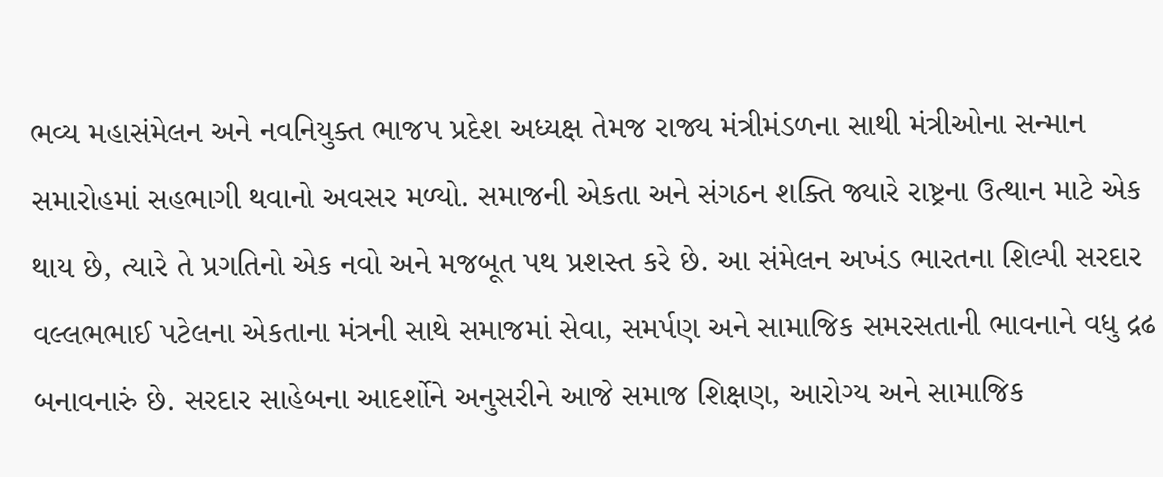ભવ્ય મહાસંમેલન અને નવનિયુક્ત ભાજપ પ્રદેશ અધ્યક્ષ તેમજ રાજ્ય મંત્રીમંડળના સાથી મંત્રીઓના સન્માન સમારોહમાં સહભાગી થવાનો અવસર મળ્યો. સમાજની એકતા અને સંગઠન શક્તિ જ્યારે રાષ્ટ્રના ઉત્થાન માટે એક થાય છે, ત્યારે તે પ્રગતિનો એક નવો અને મજબૂત પથ પ્રશસ્ત કરે છે. આ સંમેલન અખંડ ભારતના શિલ્પી સરદાર વલ્લભભાઈ પટેલના એકતાના મંત્રની સાથે સમાજમાં સેવા, સમર્પણ અને સામાજિક સમરસતાની ભાવનાને વધુ દ્રઢ બનાવનારું છે. સરદાર સાહેબના આદર્શોને અનુસરીને આજે સમાજ શિક્ષણ, આરોગ્ય અને સામાજિક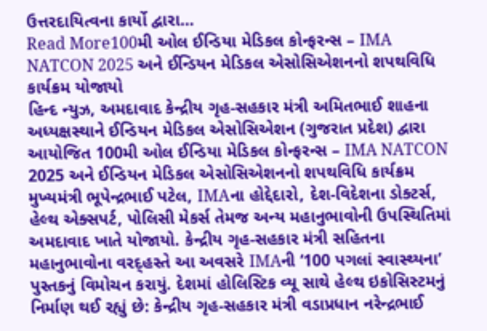ઉત્તરદાયિત્વના કાર્યો દ્વારા…
Read More100મી ઓલ ઈન્ડિયા મેડિકલ કોન્ફરન્સ – IMA NATCON 2025 અને ઈન્ડિયન મેડિકલ એસોસિએશનનો શપથવિધિ કાર્યક્રમ યોજાયો
હિન્દ ન્યુઝ, અમદાવાદ કેન્દ્રીય ગૃહ-સહકાર મંત્રી અમિતભાઈ શાહના અધ્યક્ષસ્થાને ઈન્ડિયન મેડિકલ એસોસિએશન (ગુજરાત પ્રદેશ) દ્વારા આયોજિત 100મી ઓલ ઈન્ડિયા મેડિકલ કોન્ફરન્સ – IMA NATCON 2025 અને ઈન્ડિયન મેડિકલ એસોસિએશનનો શપથવિધિ કાર્યક્રમ મુખ્યમંત્રી ભૂપેન્દ્રભાઈ પટેલ, IMAના હોદ્દેદારો, દેશ-વિદેશના ડોક્ટર્સ, હેલ્થ એક્સપર્ટ, પોલિસી મેકર્સ તેમજ અન્ય મહાનુભાવોની ઉપસ્થિતિમાં અમદાવાદ ખાતે યોજાયો. કેન્દ્રીય ગૃહ-સહકાર મંત્રી સહિતના મહાનુભાવોના વરદ્હસ્તે આ અવસરે IMAની ‘100 પગલાં સ્વાસ્થ્યના’ પુસ્તકનું વિમોચન કરાયું. દેશમાં હોલિસ્ટિક વ્યૂ સાથે હેલ્થ ઇકોસિસ્ટમનું નિર્માણ થઈ રહ્યું છે: કેન્દ્રીય ગૃહ-સહકાર મંત્રી વડાપ્રધાન નરેન્દ્રભાઈ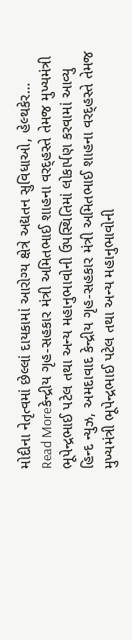મોદીના નેતૃત્વમાં છેલ્લાં દાયકામાં આરોગ્ય ક્ષેત્રે અદ્યતન સુવિધાઓ, હેલ્થકેર…
Read Moreકેન્દ્રીય ગૃહ-સહકાર મંત્રી અમિતભાઈ શાહના વરદ્હસ્તે તેમજ મુખ્યમંત્રી ભૂપેન્દ્રભાઈ પટેલ તથા અન્ય મહાનુભાવોની ઉપસ્થિતિમાં લોકાર્પણ કરવામાં આવ્યુ
હિન્દ ન્યુઝ, અમદાવાદ કેન્દ્રીય ગૃહ-સહકાર મંત્રી અમિતભાઈ શાહના વરદ્હસ્તે તેમજ મુખ્યમંત્રી ભૂપેન્દ્રભાઈ પટેલ તથા અન્ય મહાનુભાવોની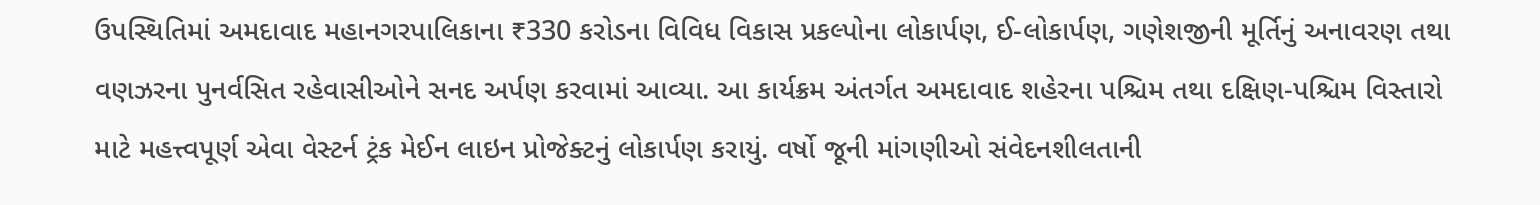ઉપસ્થિતિમાં અમદાવાદ મહાનગરપાલિકાના ₹330 કરોડના વિવિધ વિકાસ પ્રકલ્પોના લોકાર્પણ, ઈ-લોકાર્પણ, ગણેશજીની મૂર્તિનું અનાવરણ તથા વણઝરના પુનર્વસિત રહેવાસીઓને સનદ અર્પણ કરવામાં આવ્યા. આ કાર્યક્રમ અંતર્ગત અમદાવાદ શહેરના પશ્ચિમ તથા દક્ષિણ-પશ્ચિમ વિસ્તારો માટે મહત્ત્વપૂર્ણ એવા વેસ્ટર્ન ટ્રંક મેઈન લાઇન પ્રોજેક્ટનું લોકાર્પણ કરાયું. વર્ષો જૂની માંગણીઓ સંવેદનશીલતાની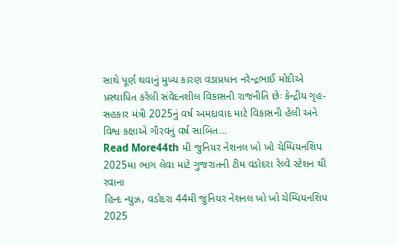સાથે પૂર્ણ થવાનું મુખ્ય કારણ વડાપ્રધાન નરેન્દ્રભાઈ મોદીએ પ્રસ્થાપિત કરેલી સંવેદનશીલ વિકાસની રાજનીતિ છેઃ કેન્દ્રીય ગૃહ-સહકાર મંત્રી 2025નું વર્ષ અમદાવાદ માટે વિકાસની હેલી અને વિશ્વ કક્ષાએ ગૌરવનું વર્ષ સાબિત…
Read More44th મી જુનિયર નેશનલ ખો ખો ચેમ્પિયનશિપ 2025મા ભાગ લેવા માટે ગુજરાતની ટીમ વડોદરા રેલ્વે સ્ટેશન થી રવાના
હિન્દ ન્યુઝ, વડોદરા 44મી જુનિયર નેશનલ ખો ખો ચેમ્પિયનશિપ 2025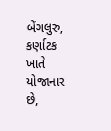બેંગલુરુ, કર્ણાટક ખાતે યોજાનાર છે,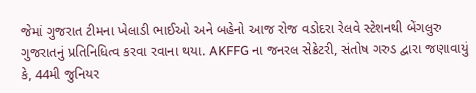જેમાં ગુજરાત ટીમના ખેલાડી ભાઈઓ અને બહેનો આજ રોજ વડોદરા રેલવે સ્ટેશનથી બેંગલુરુ ગુજરાતનું પ્રતિનિધિત્વ કરવા રવાના થયા. AKFFG ના જનરલ સેક્રેટરી, સંતોષ ગરુડ દ્વારા જણાવાયું કે, 44મી જુનિયર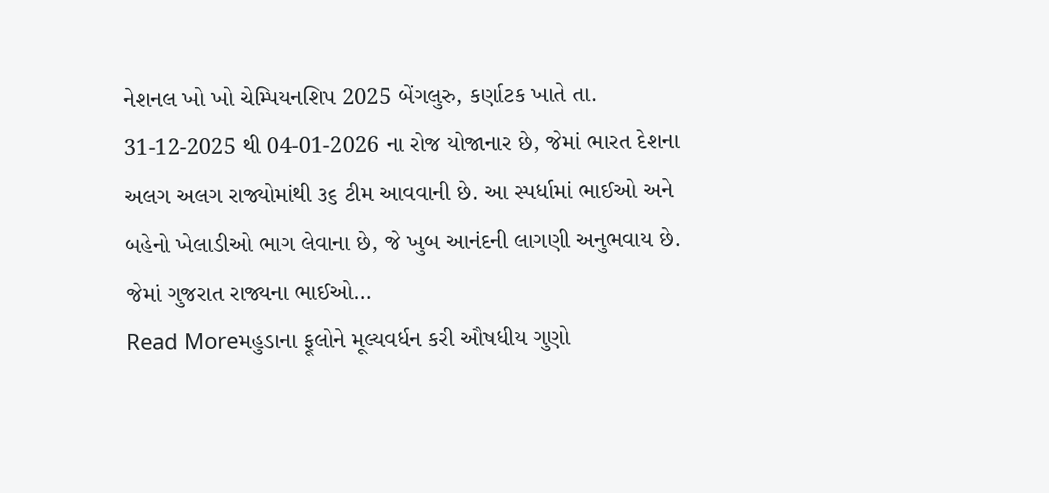નેશનલ ખો ખો ચેમ્પિયનશિપ 2025 બેંગલુરુ, કર્ણાટક ખાતે તા. 31-12-2025 થી 04-01-2026 ના રોજ યોજાનાર છે, જેમાં ભારત દેશના અલગ અલગ રાજ્યોમાંથી ૩૬ ટીમ આવવાની છે. આ સ્પર્ધામાં ભાઈઓ અને બહેનો ખેલાડીઓ ભાગ લેવાના છે, જે ખુબ આનંદની લાગણી અનુભવાય છે. જેમાં ગુજરાત રાજ્યના ભાઈઓ…
Read Moreમહુડાના ફૂલોને મૂલ્યવર્ધન કરી ઔષધીય ગુણો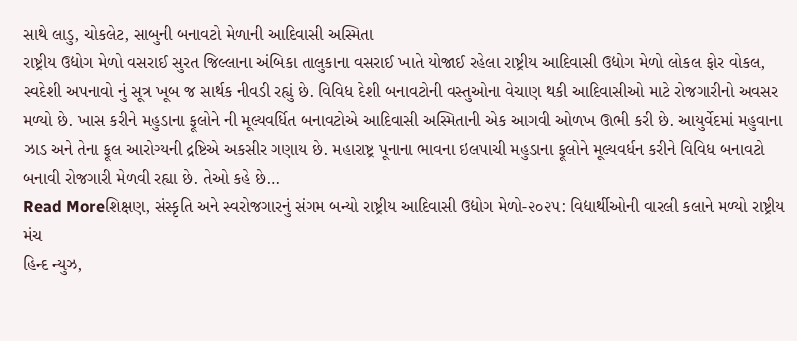સાથે લાડુ, ચોકલેટ, સાબુની બનાવટો મેળાની આદિવાસી અસ્મિતા
રાષ્ટ્રીય ઉદ્યોગ મેળો વસરાઈ સુરત જિલ્લાના અંબિકા તાલુકાના વસરાઈ ખાતે યોજાઈ રહેલા રાષ્ટ્રીય આદિવાસી ઉદ્યોગ મેળો લોકલ ફોર વોકલ, સ્વદેશી અપનાવો નું સૂત્ર ખૂબ જ સાર્થક નીવડી રહ્યું છે. વિવિધ દેશી બનાવટોની વસ્તુઓના વેચાણ થકી આદિવાસીઓ માટે રોજગારીનો અવસર મળ્યો છે. ખાસ કરીને મહુડાના ફૂલોને ની મૂલ્યવર્ધિત બનાવટોએ આદિવાસી અસ્મિતાની એક આગવી ઓળખ ઊભી કરી છે. આયુર્વેદમાં મહુવાના ઝાડ અને તેના ફૂલ આરોગ્યની દ્રષ્ટિએ અકસીર ગણાય છે. મહારાષ્ટ્ર પૂનાના ભાવના ઇલપાચી મહુડાના ફૂલોને મૂલ્યવર્ધન કરીને વિવિધ બનાવટો બનાવી રોજગારી મેળવી રહ્યા છે. તેઓ કહે છે…
Read Moreશિક્ષણ, સંસ્કૃતિ અને સ્વરોજગારનું સંગમ બન્યો રાષ્ટ્રીય આદિવાસી ઉદ્યોગ મેળો-૨૦૨૫: વિદ્યાર્થીઓની વારલી કલાને મળ્યો રાષ્ટ્રીય મંચ
હિન્દ ન્યુઝ,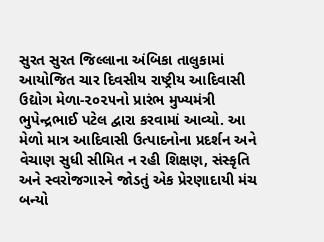સુરત સુરત જિલ્લાના અંબિકા તાલુકામાં આયોજિત ચાર દિવસીય રાષ્ટ્રીય આદિવાસી ઉદ્યોગ મેળા-૨૦૨૫નો પ્રારંભ મુખ્યમંત્રી ભુપેન્દ્રભાઈ પટેલ દ્વારા કરવામાં આવ્યો. આ મેળો માત્ર આદિવાસી ઉત્પાદનોના પ્રદર્શન અને વેચાણ સુધી સીમિત ન રહી શિક્ષણ, સંસ્કૃતિ અને સ્વરોજગારને જોડતું એક પ્રેરણાદાયી મંચ બન્યો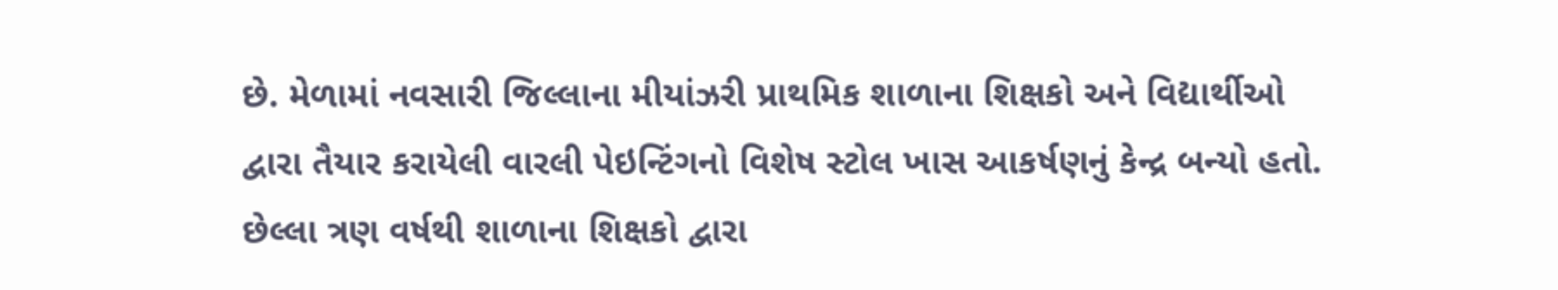છે. મેળામાં નવસારી જિલ્લાના મીયાંઝરી પ્રાથમિક શાળાના શિક્ષકો અને વિદ્યાર્થીઓ દ્વારા તૈયાર કરાયેલી વારલી પેઇન્ટિંગનો વિશેષ સ્ટોલ ખાસ આકર્ષણનું કેન્દ્ર બન્યો હતો. છેલ્લા ત્રણ વર્ષથી શાળાના શિક્ષકો દ્વારા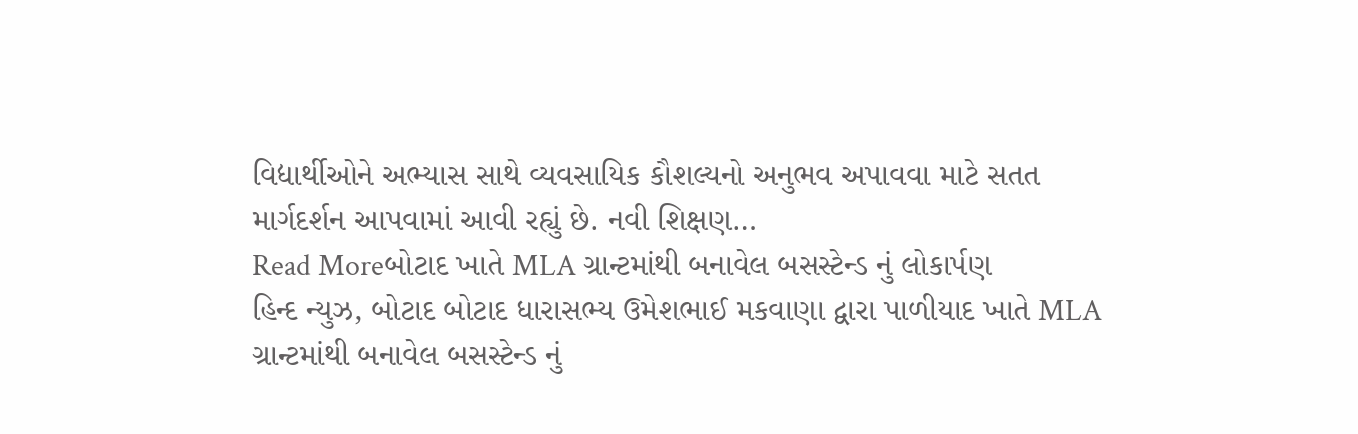વિદ્યાર્થીઓને અભ્યાસ સાથે વ્યવસાયિક કૌશલ્યનો અનુભવ અપાવવા માટે સતત માર્ગદર્શન આપવામાં આવી રહ્યું છે. નવી શિક્ષણ…
Read Moreબોટાદ ખાતે MLA ગ્રાન્ટમાંથી બનાવેલ બસસ્ટેન્ડ નું લોકાર્પણ
હિન્દ ન્યુઝ, બોટાદ બોટાદ ધારાસભ્ય ઉમેશભાઈ મકવાણા દ્વારા પાળીયાદ ખાતે MLA ગ્રાન્ટમાંથી બનાવેલ બસસ્ટેન્ડ નું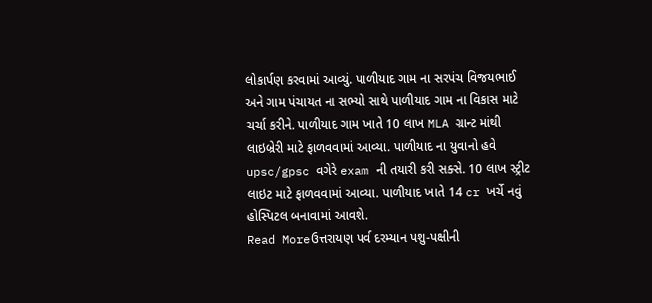લોકાર્પણ કરવામાં આવ્યું. પાળીયાદ ગામ ના સરપંચ વિજયભાઈ અને ગામ પંચાયત ના સભ્યો સાથે પાળીયાદ ગામ ના વિકાસ માટે ચર્ચા કરીને. પાળીયાદ ગામ ખાતે 10 લાખ MLA ગ્રાન્ટ માંથી લાઇબ્રેરી માટે ફાળવવામાં આવ્યા. પાળીયાદ ના યુવાનો હવે upsc/gpsc વગેરે exam ની તયારી કરી સક્સે. 10 લાખ સ્ટ્રીટ લાઇટ માટે ફાળવવામાં આવ્યા. પાળીયાદ ખાતે 14 cr ખર્ચે નવું હોસ્પિટલ બનાવામાં આવશે.
Read Moreઉત્તરાયણ પર્વ દરમ્યાન પશુ-પક્ષીની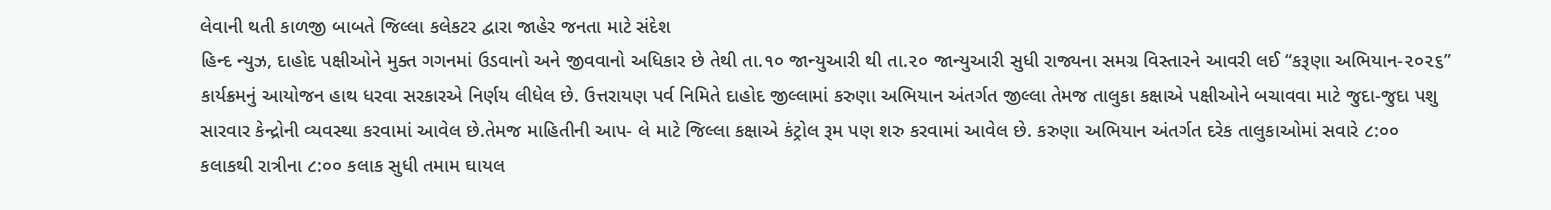લેવાની થતી કાળજી બાબતે જિલ્લા કલેકટર દ્વારા જાહેર જનતા માટે સંદેશ
હિન્દ ન્યુઝ, દાહોદ પક્ષીઓને મુક્ત ગગનમાં ઉડવાનો અને જીવવાનો અધિકાર છે તેથી તા.૧૦ જાન્યુઆરી થી તા.૨૦ જાન્યુઆરી સુધી રાજ્યના સમગ્ર વિસ્તારને આવરી લઈ “કરૂણા અભિયાન-૨૦૨૬” કાર્યક્રમનું આયોજન હાથ ધરવા સરકારએ નિર્ણય લીધેલ છે. ઉત્તરાયણ પર્વ નિમિતે દાહોદ જીલ્લામાં કરુણા અભિયાન અંતર્ગત જીલ્લા તેમજ તાલુકા કક્ષાએ પક્ષીઓને બચાવવા માટે જુદા-જુદા પશુ સારવાર કેન્દ્રોની વ્યવસ્થા કરવામાં આવેલ છે.તેમજ માહિતીની આપ- લે માટે જિલ્લા કક્ષાએ કંટ્રોલ રૂમ પણ શરુ કરવામાં આવેલ છે. કરુણા અભિયાન અંતર્ગત દરેક તાલુકાઓમાં સવારે ૮:૦૦ કલાકથી રાત્રીના ૮:૦૦ કલાક સુધી તમામ ઘાયલ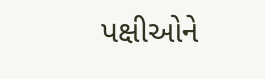પક્ષીઓને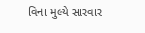વિના મુલ્યે સારવાર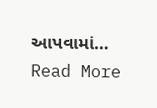આપવામાં…
Read More